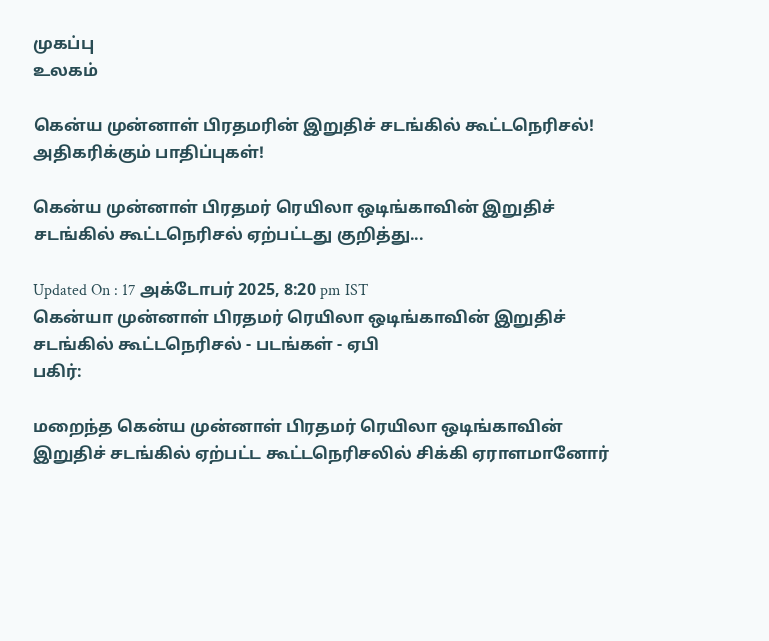முகப்பு
உலகம்

கென்ய முன்னாள் பிரதமரின் இறுதிச் சடங்கில் கூட்டநெரிசல்! அதிகரிக்கும் பாதிப்புகள்!

கென்ய முன்னாள் பிரதமர் ரெயிலா ஒடிங்காவின் இறுதிச் சடங்கில் கூட்டநெரிசல் ஏற்பட்டது குறித்து...

Updated On : 17 அக்டோபர் 2025, 8:20 pm IST
கென்யா முன்னாள் பிரதமர் ரெயிலா ஒடிங்காவின் இறுதிச் சடங்கில் கூட்டநெரிசல் - படங்கள் - ஏபி
பகிர்:

மறைந்த கென்ய முன்னாள் பிரதமர் ரெயிலா ஒடிங்காவின் இறுதிச் சடங்கில் ஏற்பட்ட கூட்டநெரிசலில் சிக்கி ஏராளமானோர்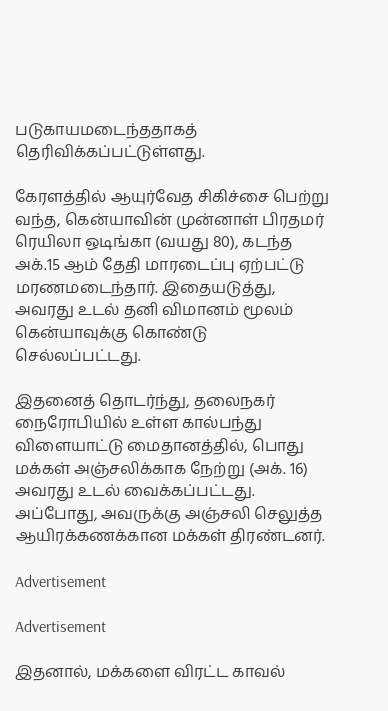படுகாயமடைந்ததாகத் தெரிவிக்கப்பட்டுள்ளது.

கேரளத்தில் ஆயுர்வேத சிகிச்சை பெற்று வந்த, கென்யாவின் முன்னாள் பிரதமர் ரெயிலா ஒடிங்கா (வயது 80), கடந்த அக்.15 ஆம் தேதி மாரடைப்பு ஏற்பட்டு மரணமடைந்தார். இதையடுத்து, அவரது உடல் தனி விமானம் மூலம் கென்யாவுக்கு கொண்டு செல்லப்பட்டது.

இதனைத் தொடர்ந்து, தலைநகர் நைரோபியில் உள்ள கால்பந்து விளையாட்டு மைதானத்தில், பொது மக்கள் அஞ்சலிக்காக நேற்று (அக். 16) அவரது உடல் வைக்கப்பட்டது. அப்போது, அவருக்கு அஞ்சலி செலுத்த ஆயிரக்கணக்கான மக்கள் திரண்டனர்.

Advertisement

Advertisement

இதனால், மக்களை விரட்ட காவல்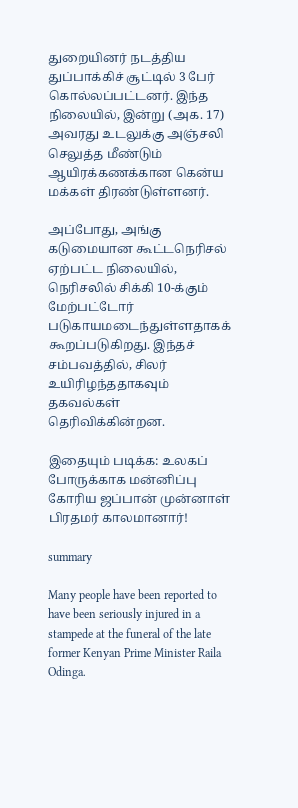துறையினர் நடத்திய துப்பாக்கிச் சூட்டில் 3 பேர் கொல்லப்பட்டனர். இந்த நிலையில், இன்று (அக. 17) அவரது உடலுக்கு அஞ்சலி செலுத்த மீண்டும் ஆயிரக்கணக்கான கென்ய மக்கள் திரண்டுள்ளனர்.

அப்போது, அங்கு கடுமையான கூட்டநெரிசல் ஏற்பட்ட நிலையில், நெரிசலில் சிக்கி 10-க்கும் மேற்பட்டோர் படுகாயமடைந்துள்ளதாகக் கூறப்படுகிறது. இந்தச் சம்பவத்தில், சிலர் உயிரிழந்ததாகவும் தகவல்கள் தெரிவிக்கின்றன.

இதையும் படிக்க: உலகப் போருக்காக மன்னிப்பு கோரிய ஜப்பான் முன்னாள் பிரதமர் காலமானார்!

summary

Many people have been reported to have been seriously injured in a stampede at the funeral of the late former Kenyan Prime Minister Raila Odinga.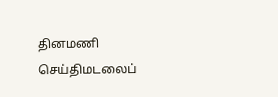தினமணி செய்திமடலைப்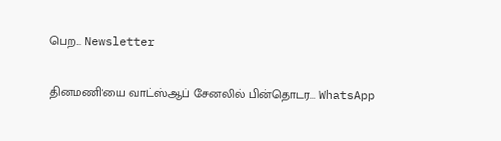பெற... Newsletter

தினமணி'யை வாட்ஸ்ஆப் சேனலில் பின்தொடர... WhatsApp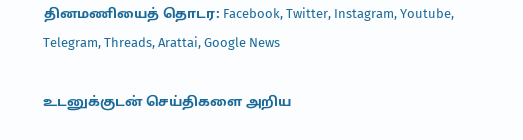தினமணியைத் தொடர: Facebook, Twitter, Instagram, Youtube, Telegram, Threads, Arattai, Google News

உடனுக்குடன் செய்திகளை அறிய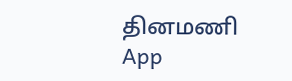தினமணி App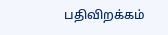பதிவிறக்கம்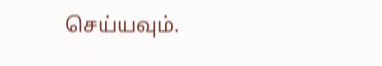செய்யவும்.